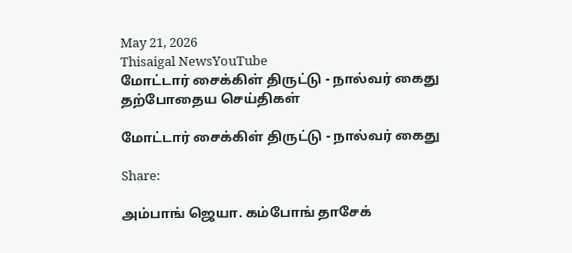May 21, 2026
Thisaigal NewsYouTube
மோட்டார் சைக்கிள் திருட்டு - நால்வர் கைது
தற்போதைய செய்திகள்

மோட்டார் சைக்கிள் திருட்டு - நால்வர் கைது

Share:

அம்பாங் ஜெயா. கம்போங் தாசேக்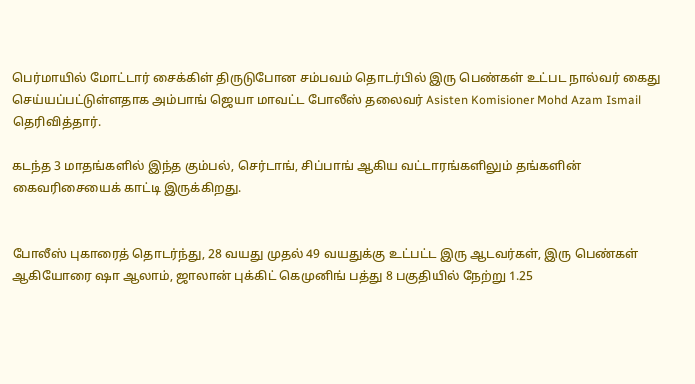பெர்மாயில் மோட்டார் சைக்கிள் திருடுபோன சம்பவம் தொடர்பில் இரு பெண்கள் உட்பட நால்வர் கைது செய்யப்பட்டுள்ளதாக அம்பாங் ஜெயா மாவட்ட போலீஸ் தலைவர் Asisten Komisioner Mohd Azam Ismail தெரிவித்தார்.

கடந்த 3 மாதங்களில் இந்த கும்பல், செர்டாங், சிப்பாங் ஆகிய வட்டாரங்களிலும் தங்களின் கைவரிசையைக் காட்டி இருக்கிறது.


போலீஸ் புகாரைத் தொடர்ந்து, 28 வயது முதல் 49 வயதுக்கு உட்பட்ட இரு ஆடவர்கள், இரு பெண்கள் ஆகியோரை ஷா ஆலாம், ஜாலான் புக்கிட் கெமுனிங் பத்து 8 பகுதியில் நேற்று 1.25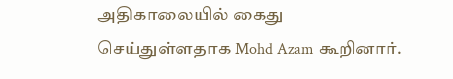அதிகாலையில் கைது செய்துள்ளதாக Mohd Azam கூறினார்.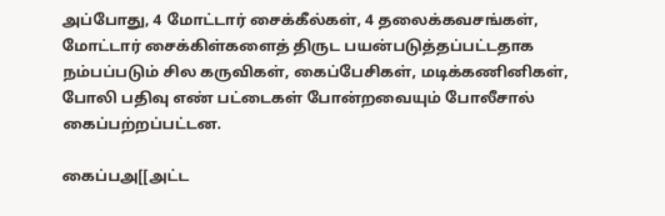அப்போது, 4 மோட்டார் சைக்கீல்கள், 4 தலைக்கவசங்கள், மோட்டார் சைக்கிள்களைத் திருட பயன்படுத்தப்பட்டதாக நம்பப்படும் சில கருவிகள், கைப்பேசிகள், மடிக்கணினிகள், போலி பதிவு எண் பட்டைகள் போன்றவையும் போலீசால் கைப்பற்றப்பட்டன.

கைப்பஅ[[அட்ட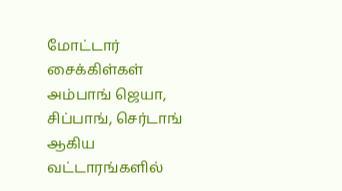மோட்டார் சைக்கிள்கள் அம்பாங் ஜெயா, சிப்பாங், செர்டாங் ஆகிய வட்டாரங்களில்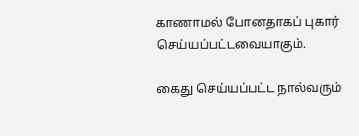காணாமல் போனதாகப் புகார் செய்யப்பட்டவையாகும்.

கைது செய்யப்பட்ட நால்வரும்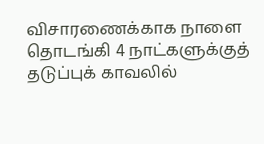விசாரணைக்காக நாளை தொடங்கி 4 நாட்களுக்குத் தடுப்புக் காவலில்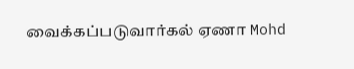வைக்கப்படுவார்கல் ஏணா Mohd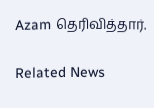Azam தெரிவித்தார்.

Related News